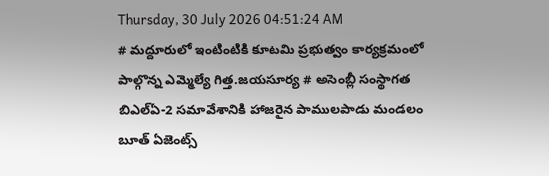Thursday, 30 July 2026 04:51:24 AM
# మద్దూరులో ఇంటింటికి కూటమి ప్రభుత్వం కార్యక్రమంలో పాల్గొన్న ఎమ్మెల్యే గిత్త.జయసూర్య # అసెంబ్లీ సంస్థాగత బిఎల్ఏ-2 సమావేశానికి హాజరైన పాములపాడు మండలం బూత్ ఏజెంట్స్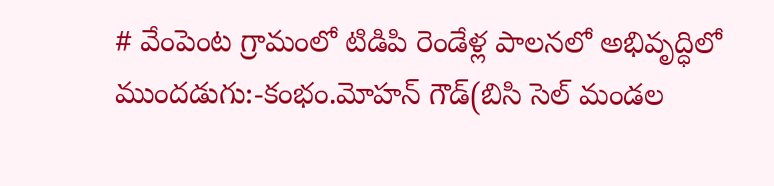# వేంపెంట గ్రామంలో టిడిపి రెండేళ్ల పాలనలో అభివృద్ధిలో ముందడుగు:-కంభం.మోహన్ గౌడ్(బిసి సెల్ మండల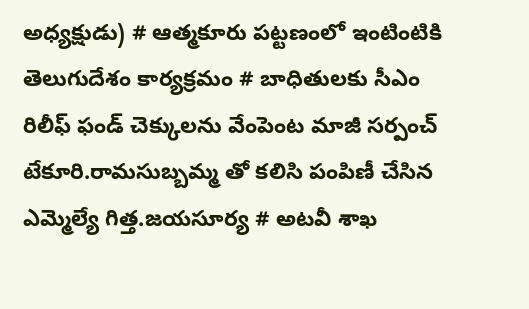అధ్యక్షుడు) # ఆత్మకూరు పట్టణంలో ఇంటింటికి తెలుగుదేశం కార్యక్రమం # బాధితులకు సీఎం రిలీఫ్ ఫండ్ చెక్కులను వేంపెంట మాజీ సర్పంచ్ టేకూరి.రామసుబ్బమ్మ తో కలిసి పంపిణీ చేసిన ఎమ్మెల్యే గిత్త.జయసూర్య # అటవీ శాఖ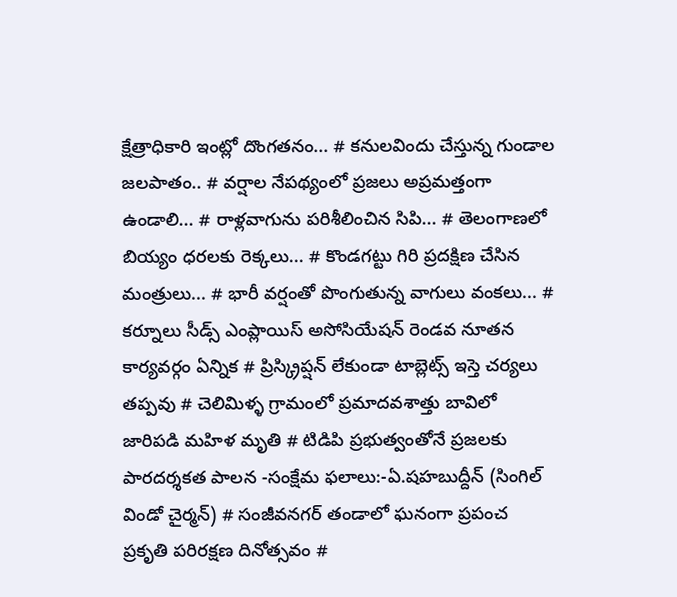క్షేత్రాధికారి ఇంట్లో దొంగతనం... # కనులవిందు చేస్తున్న గుండాల జలపాతం.. # వర్షాల నేపథ్యంలో ప్రజలు అప్రమత్తంగా ఉండాలి... # రాళ్లవాగును పరిశీలించిన సిపి... # తెలంగాణలో బియ్యం ధరలకు రెక్కలు... # కొండగట్టు గిరి ప్రదక్షిణ చేసిన మంత్రులు... # భారీ వర్షంతో పొంగుతున్న వాగులు వంకలు... # కర్నూలు సీడ్స్ ఎంప్లాయిస్ అసోసియేషన్ రెండవ నూతన కార్యవర్గం ఏన్నిక # ప్రిస్క్రిప్షన్ లేకుండా టాబ్లెట్స్ ఇస్తె చర్యలు తప్పవు # చెలిమిళ్ళ గ్రామంలో ప్రమాదవశాత్తు బావిలో జారిపడి మహిళ మృతి # టిడిపి ప్రభుత్వంతోనే ప్రజలకు పారదర్శకత పాలన -సంక్షేమ ఫలాలు:-ఏ.షహబుద్దీన్ (సింగిల్ విండో చైర్మన్) # సంజీవనగర్ తండాలో ఘనంగా ప్రపంచ ప్రకృతి పరిరక్షణ దినోత్సవం #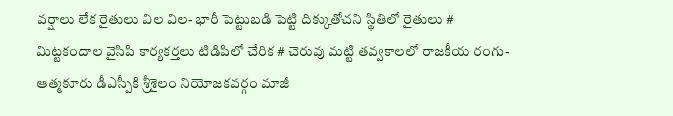వర్షాలు లేక రైతులు విల విల- భారీ పెట్టుబడి పెట్టి దిక్కుతోచని స్థితిలో రైతులు # మిట్టకందాల వైసిపి కార్యకర్తలు టిడిపిలో చేరిక # చెరువు మట్టి తవ్వకాలలో రాజకీయ రంగు- ఆత్మకూరు డీఎస్పీకి శ్రీశైలం నియోజకవర్గం మాజీ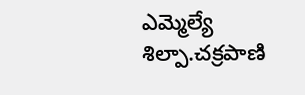ఎమ్మెల్యే శిల్పా.చక్రపాణి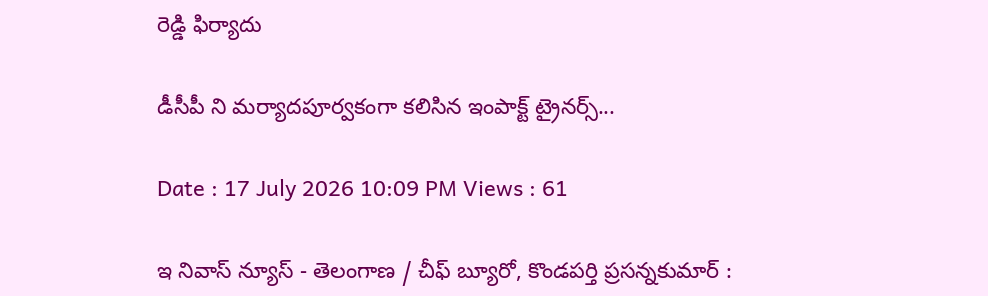రెడ్డి ఫిర్యాదు

డీసీపీ ని మర్యాదపూర్వకంగా కలిసిన ఇంపాక్ట్ ట్రైనర్స్...

Date : 17 July 2026 10:09 PM Views : 61

ఇ నివాస్ న్యూస్ - తెలంగాణ / చీఫ్ బ్యూరో, కొండపర్తి ప్రసన్నకుమార్ :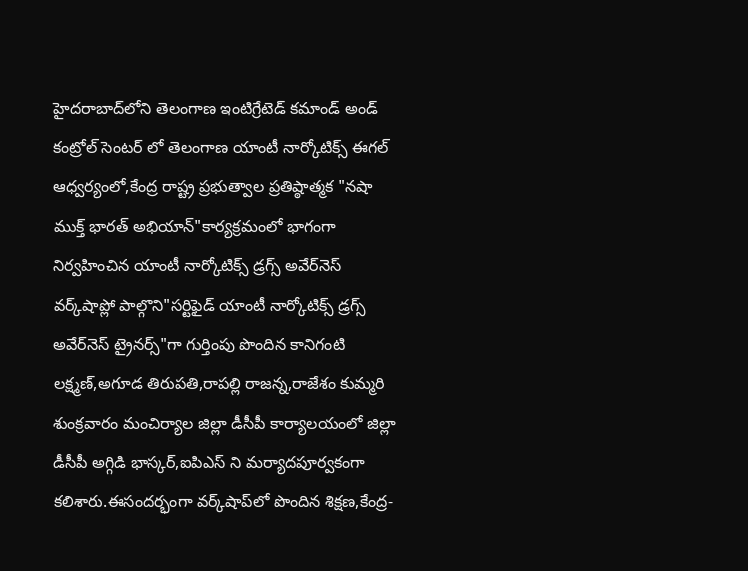హైదరాబాద్‌లోని తెలంగాణ ఇంటిగ్రేటెడ్ కమాండ్ అండ్ కంట్రోల్ సెంటర్ లో తెలంగాణ యాంటీ నార్కోటిక్స్ ఈగల్ ఆధ్వర్యంలో,కేంద్ర రాష్ట్ర ప్రభుత్వాల ప్రతిష్ఠాత్మక "నషా ముక్త్ భారత్ అభియాన్"కార్యక్రమంలో భాగంగా నిర్వహించిన యాంటీ నార్కోటిక్స్ డ్రగ్స్ అవేర్‌నెస్ వర్క్‌షాప్లో పాల్గొని"సర్టిఫైడ్ యాంటీ నార్కోటిక్స్ డ్రగ్స్ అవేర్‌నెస్ ట్రైనర్స్"గా గుర్తింపు పొందిన కానిగంటి లక్ష్మణ్,అగూడ తిరుపతి,రాపల్లి రాజన్న,రాజేశం కుమ్మరి శుంక్రవారం మంచిర్యాల జిల్లా డీసీపీ కార్యాలయంలో జిల్లా డీసీపీ అగ్గిడి భాస్కర్,ఐపిఎస్ ని మర్యాదపూర్వకంగా కలిశారు.ఈసందర్భంగా వర్క్‌షాప్‌లో పొందిన శిక్షణ,కేంద్ర-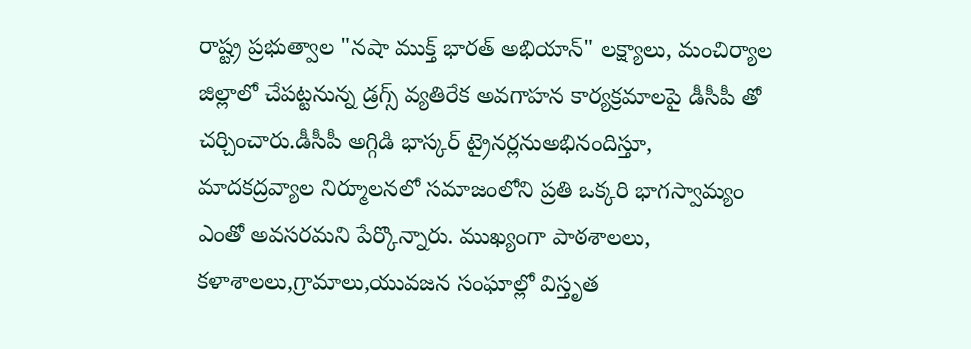రాష్ట్ర ప్రభుత్వాల "నషా ముక్త్ భారత్ అభియాన్" లక్ష్యాలు, మంచిర్యాల జిల్లాలో చేపట్టనున్న డ్రగ్స్ వ్యతిరేక అవగాహన కార్యక్రమాలపై డీసీపీ తో చర్చించారు.డీసీపీ అగ్గిడి భాస్కర్ ట్రైనర్లనుఅభినందిస్తూ, మాదకద్రవ్యాల నిర్మూలనలో సమాజంలోని ప్రతి ఒక్కరి భాగస్వామ్యం ఎంతో అవసరమని పేర్కొన్నారు. ముఖ్యంగా పాఠశాలలు, కళాశాలలు,గ్రామాలు,యువజన సంఘాల్లో విస్తృత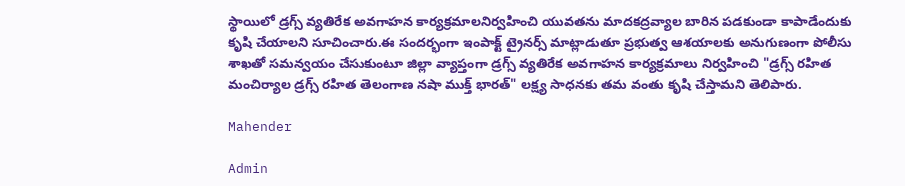స్థాయిలో డ్రగ్స్ వ్యతిరేక అవగాహన కార్యక్రమాలనిర్వహించి యువతను మాదకద్రవ్యాల బారిన పడకుండా కాపాడేందుకు కృషి చేయాలని సూచించారు.ఈ సందర్భంగా ఇంపాక్ట్ ట్రైనర్స్ మాట్లాడుతూ ప్రభుత్వ ఆశయాలకు అనుగుణంగా పోలీసు శాఖతో సమన్వయం చేసుకుంటూ జిల్లా వ్యాప్తంగా డ్రగ్స్ వ్యతిరేక అవగాహన కార్యక్రమాలు నిర్వహించి "డ్రగ్స్ రహిత మంచిర్యాల డ్రగ్స్ రహిత తెలంగాణ నషా ముక్త్ భారత్" లక్ష్య సాధనకు తమ వంతు కృషి చేస్తామని తెలిపారు.

Mahender

Admin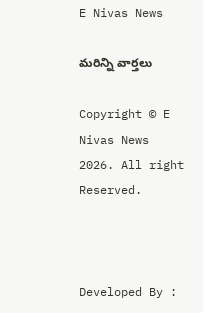E Nivas News

మరిన్ని వార్తలు

Copyright © E Nivas News 2026. All right Reserved.



Developed By :